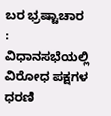ಬರ ಭ್ರಷ್ಟಾಚಾರ : ವಿಧಾನಸಭೆಯಲ್ಲಿ ವಿರೋಧ ಪಕ್ಷಗಳ ಧರಣಿ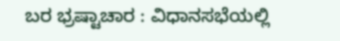ಬರ ಭ್ರಷ್ಟಾಚಾರ : ವಿಧಾನಸಭೆಯಲ್ಲಿ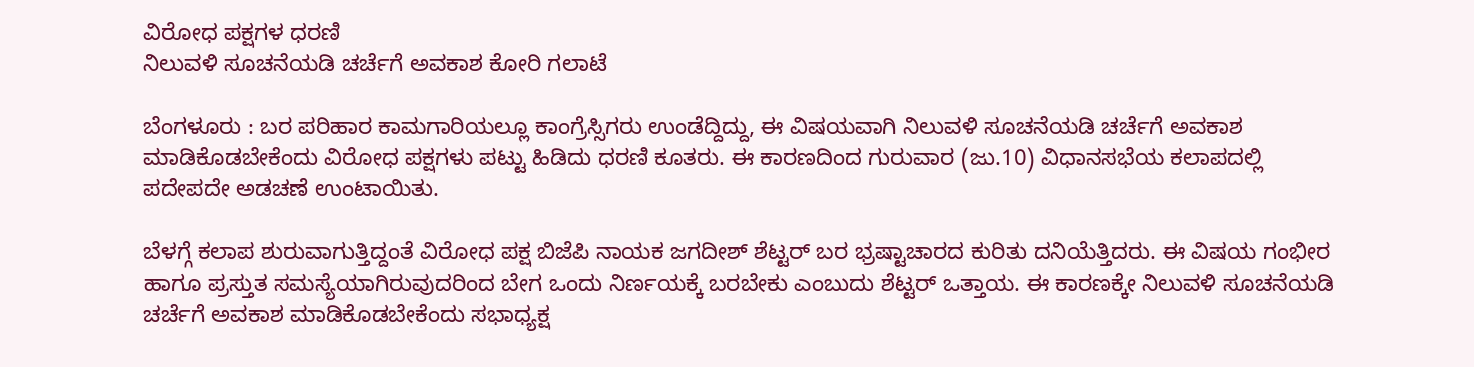ವಿರೋಧ ಪಕ್ಷಗಳ ಧರಣಿ
ನಿಲುವಳಿ ಸೂಚನೆಯಡಿ ಚರ್ಚೆಗೆ ಅವಕಾಶ ಕೋರಿ ಗಲಾಟೆ

ಬೆಂಗಳೂರು : ಬರ ಪರಿಹಾರ ಕಾಮಗಾರಿಯಲ್ಲೂ ಕಾಂಗ್ರೆಸ್ಸಿಗರು ಉಂಡೆದ್ದಿದ್ದು, ಈ ವಿಷಯವಾಗಿ ನಿಲುವಳಿ ಸೂಚನೆಯಡಿ ಚರ್ಚೆಗೆ ಅವಕಾಶ ಮಾಡಿಕೊಡಬೇಕೆಂದು ವಿರೋಧ ಪಕ್ಷಗಳು ಪಟ್ಟು ಹಿಡಿದು ಧರಣಿ ಕೂತರು. ಈ ಕಾರಣದಿಂದ ಗುರುವಾರ (ಜು.10) ವಿಧಾನಸಭೆಯ ಕಲಾಪದಲ್ಲಿ ಪದೇಪದೇ ಅಡಚಣೆ ಉಂಟಾಯಿತು.

ಬೆಳಗ್ಗೆ ಕಲಾಪ ಶುರುವಾಗುತ್ತಿದ್ದಂತೆ ವಿರೋಧ ಪಕ್ಷ ಬಿಜೆಪಿ ನಾಯಕ ಜಗದೀಶ್‌ ಶೆಟ್ಟರ್‌ ಬರ ಭ್ರಷ್ಟಾಚಾರದ ಕುರಿತು ದನಿಯೆತ್ತಿದರು. ಈ ವಿಷಯ ಗಂಭೀರ ಹಾಗೂ ಪ್ರಸ್ತುತ ಸಮಸ್ಯೆಯಾಗಿರುವುದರಿಂದ ಬೇಗ ಒಂದು ನಿರ್ಣಯಕ್ಕೆ ಬರಬೇಕು ಎಂಬುದು ಶೆಟ್ಟರ್‌ ಒತ್ತಾಯ. ಈ ಕಾರಣಕ್ಕೇ ನಿಲುವಳಿ ಸೂಚನೆಯಡಿ ಚರ್ಚೆಗೆ ಅವಕಾಶ ಮಾಡಿಕೊಡಬೇಕೆಂದು ಸಭಾಧ್ಯಕ್ಷ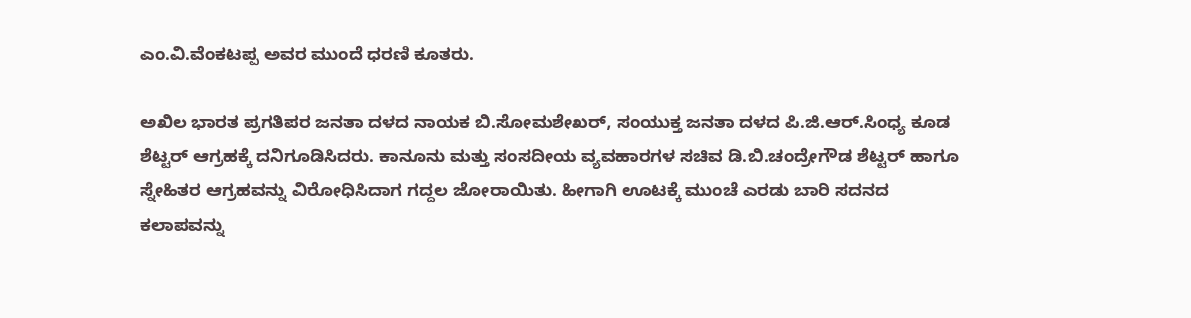ಎಂ.ವಿ.ವೆಂಕಟಪ್ಪ ಅವರ ಮುಂದೆ ಧರಣಿ ಕೂತರು.

ಅಖಿಲ ಭಾರತ ಪ್ರಗತಿಪರ ಜನತಾ ದಳದ ನಾಯಕ ಬಿ.ಸೋಮಶೇಖರ್‌, ಸಂಯುಕ್ತ ಜನತಾ ದಳದ ಪಿ.ಜಿ.ಆರ್‌.ಸಿಂಧ್ಯ ಕೂಡ ಶೆಟ್ಟರ್‌ ಆಗ್ರಹಕ್ಕೆ ದನಿಗೂಡಿಸಿದರು. ಕಾನೂನು ಮತ್ತು ಸಂಸದೀಯ ವ್ಯವಹಾರಗಳ ಸಚಿವ ಡಿ.ಬಿ.ಚಂದ್ರೇಗೌಡ ಶೆಟ್ಟರ್‌ ಹಾಗೂ ಸ್ನೇಹಿತರ ಆಗ್ರಹವನ್ನು ವಿರೋಧಿಸಿದಾಗ ಗದ್ದಲ ಜೋರಾಯಿತು. ಹೀಗಾಗಿ ಊಟಕ್ಕೆ ಮುಂಚೆ ಎರಡು ಬಾರಿ ಸದನದ ಕಲಾಪವನ್ನು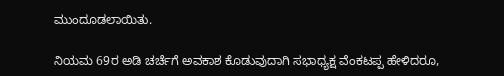ಮುಂದೂಡಲಾಯಿತು.

ನಿಯಮ 69ರ ಅಡಿ ಚರ್ಚೆಗೆ ಅವಕಾಶ ಕೊಡುವುದಾಗಿ ಸಭಾಧ್ಯಕ್ಷ ವೆಂಕಟಪ್ಪ ಹೇಳಿದರೂ,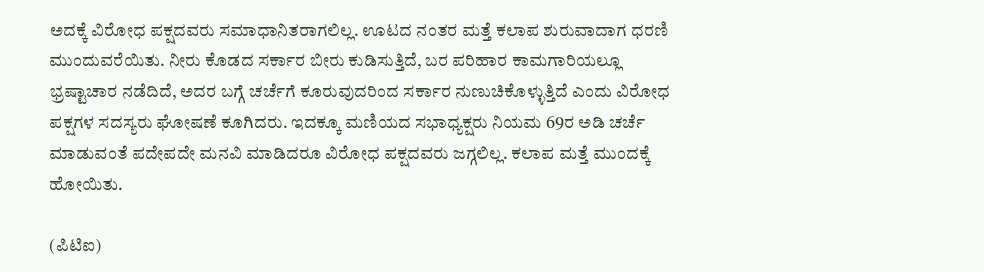ಅದಕ್ಕೆ ವಿರೋಧ ಪಕ್ಷದವರು ಸಮಾಧಾನಿತರಾಗಲಿಲ್ಲ. ಊಟದ ನಂತರ ಮತ್ತೆ ಕಲಾಪ ಶುರುವಾದಾಗ ಧರಣಿ ಮುಂದುವರೆಯಿತು. ನೀರು ಕೊಡದ ಸರ್ಕಾರ ಬೀರು ಕುಡಿಸುತ್ತಿದೆ, ಬರ ಪರಿಹಾರ ಕಾಮಗಾರಿಯಲ್ಲೂ ಭ್ರಷ್ಟಾಚಾರ ನಡೆದಿದೆ, ಅದರ ಬಗ್ಗೆ ಚರ್ಚೆಗೆ ಕೂರುವುದರಿಂದ ಸರ್ಕಾರ ನುಣುಚಿಕೊಳ್ಳುತ್ತಿದೆ ಎಂದು ವಿರೋಧ ಪಕ್ಷಗಳ ಸದಸ್ಯರು ಘೋಷಣೆ ಕೂಗಿದರು. ಇದಕ್ಕೂ ಮಣಿಯದ ಸಭಾಧ್ಯಕ್ಷರು ನಿಯಮ 69ರ ಅಡಿ ಚರ್ಚೆ ಮಾಡುವಂತೆ ಪದೇಪದೇ ಮನವಿ ಮಾಡಿದರೂ ವಿರೋಧ ಪಕ್ಷದವರು ಜಗ್ಗಲಿಲ್ಲ. ಕಲಾಪ ಮತ್ತೆ ಮುಂದಕ್ಕೆ ಹೋಯಿತು.

(ಪಿಟಿಐ)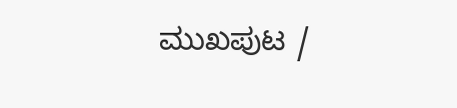ಮುಖಪುಟ /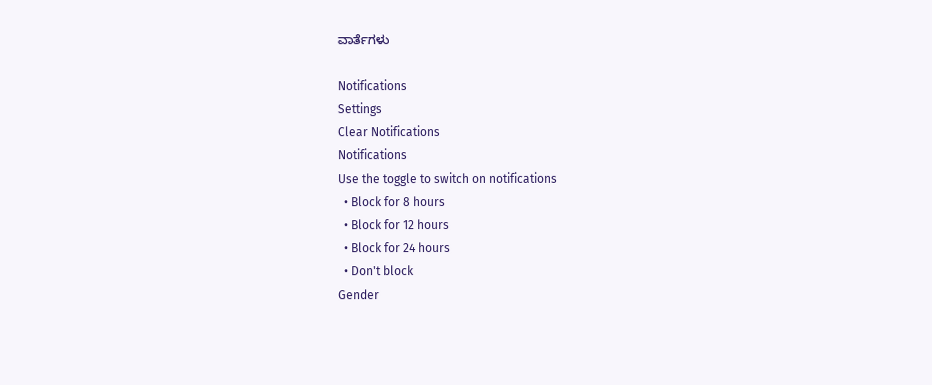ವಾರ್ತೆಗಳು

Notifications
Settings
Clear Notifications
Notifications
Use the toggle to switch on notifications
  • Block for 8 hours
  • Block for 12 hours
  • Block for 24 hours
  • Don't block
Gender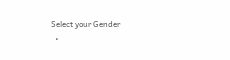Select your Gender
  •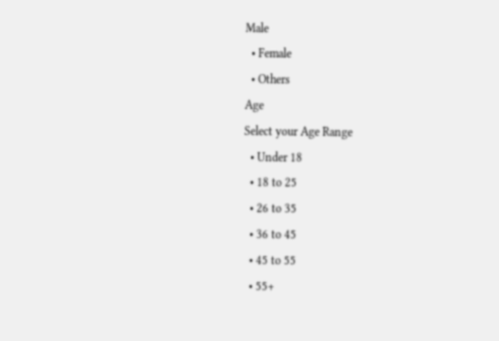Male
  • Female
  • Others
Age
Select your Age Range
  • Under 18
  • 18 to 25
  • 26 to 35
  • 36 to 45
  • 45 to 55
  • 55+